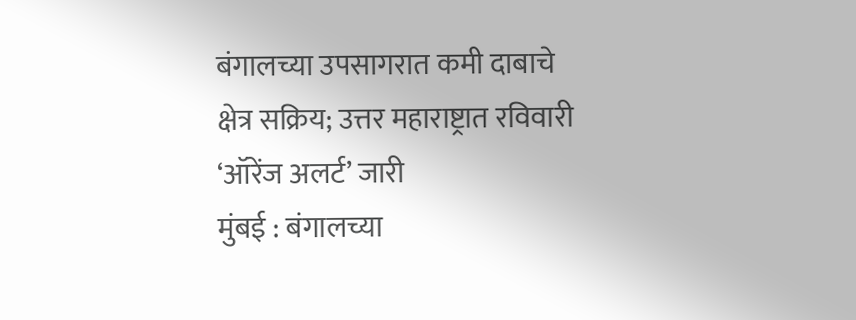बंगालच्या उपसागरात कमी दाबाचे क्षेत्र सक्रिय; उत्तर महाराष्ट्रात रविवारी ‘ऑरेंज अलर्ट’ जारी
मुंबई : बंगालच्या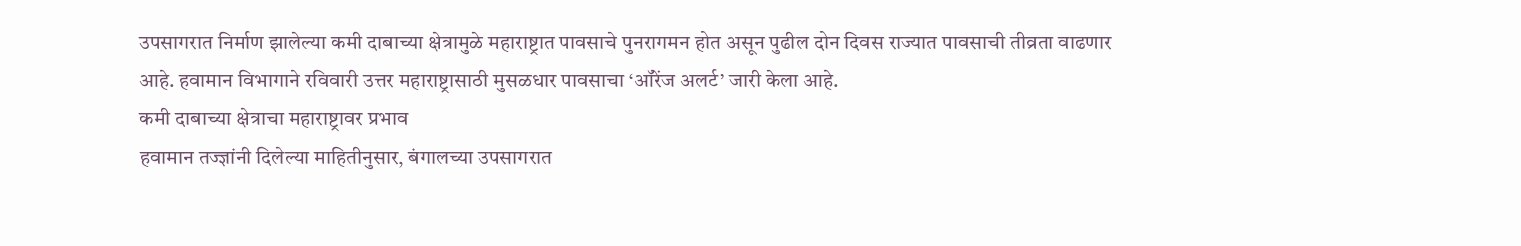उपसागरात निर्माण झालेल्या कमी दाबाच्या क्षेत्रामुळे महाराष्ट्रात पावसाचे पुनरागमन होत असून पुढील दोन दिवस राज्यात पावसाची तीव्रता वाढणार आहे. हवामान विभागाने रविवारी उत्तर महाराष्ट्रासाठी मुसळधार पावसाचा ‘ऑरेंज अलर्ट’ जारी केला आहे.
कमी दाबाच्या क्षेत्राचा महाराष्ट्रावर प्रभाव
हवामान तज्ज्ञांनी दिलेल्या माहितीनुसार, बंगालच्या उपसागरात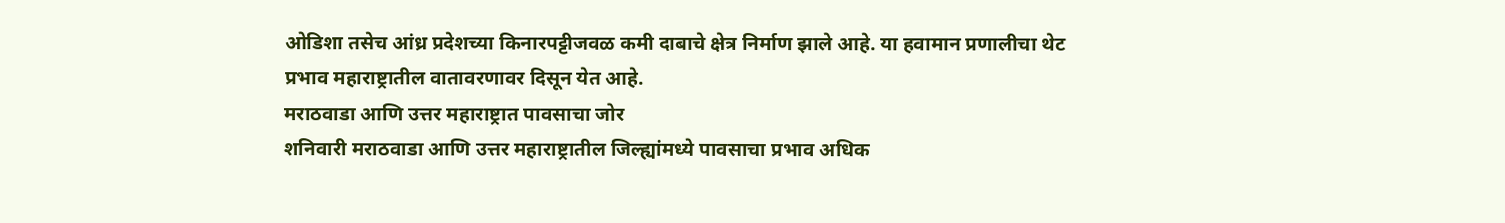ओडिशा तसेच आंध्र प्रदेशच्या किनारपट्टीजवळ कमी दाबाचे क्षेत्र निर्माण झाले आहे. या हवामान प्रणालीचा थेट प्रभाव महाराष्ट्रातील वातावरणावर दिसून येत आहे.
मराठवाडा आणि उत्तर महाराष्ट्रात पावसाचा जोर
शनिवारी मराठवाडा आणि उत्तर महाराष्ट्रातील जिल्ह्यांमध्ये पावसाचा प्रभाव अधिक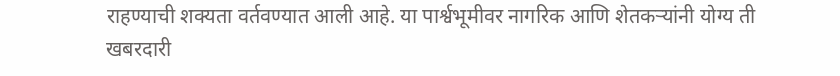राहण्याची शक्यता वर्तवण्यात आली आहे. या पार्श्वभूमीवर नागरिक आणि शेतकऱ्यांनी योग्य ती खबरदारी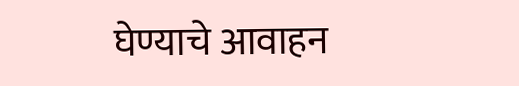घेण्याचे आवाहन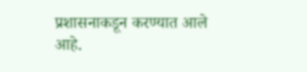प्रशासनाकडून करण्यात आले आहे.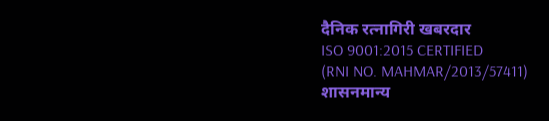दैनिक रत्नागिरी खबरदार
ISO 9001:2015 CERTIFIED
(RNI NO. MAHMAR/2013/57411)
शासनमान्य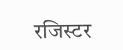रजिस्टर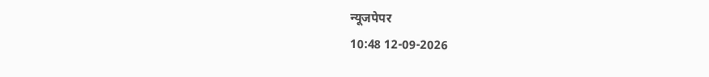न्यूजपेपर
10:48 12-09-2026